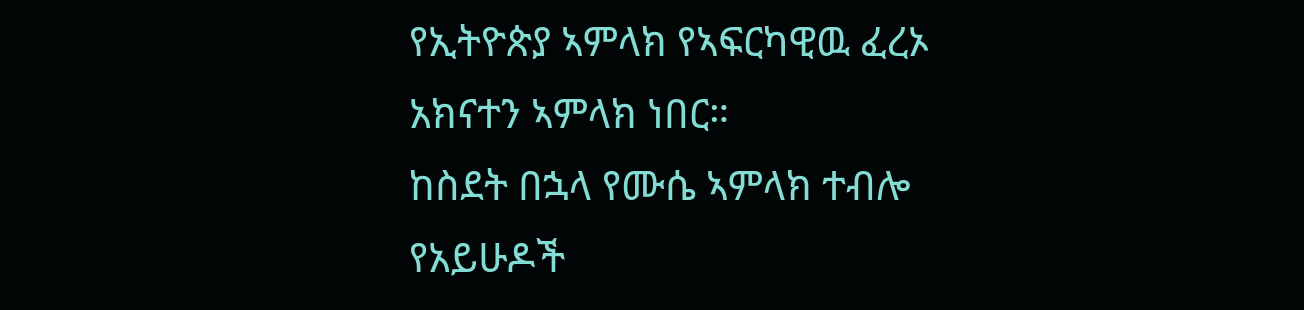የኢትዮጵያ ኣምላክ የኣፍርካዊዉ ፈረኦ አክናተን ኣምላክ ነበር።
ከስደት በኋላ የሙሴ ኣምላክ ተብሎ የአይሁዶች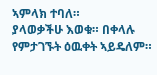ኣምላክ ተባለ።
ያላወቃችሁ እወቁ። በቀላሉ የምታገኙት ዕዉቀት ኣይዴለም።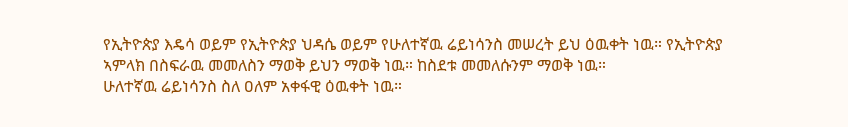የኢትዮጵያ እዴሳ ወይም የኢትዮጵያ ህዳሴ ወይም የሁለተኛዉ ሬይነሳንስ መሠረት ይህ ዕዉቀት ነዉ። የኢትዮጵያ ኣምላክ በስፍራዉ መመለስን ማወቅ ይህን ማወቅ ነዉ። ከስደቱ መመለሱንም ማወቅ ነዉ።
ሁለተኛዉ ሬይነሳንስ ስለ ዐለም አቀፋዊ ዕዉቀት ነዉ።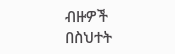ብዙዎች በስህተት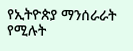የኢትዮጵያ ማንሰራራት የሚሉት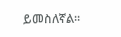ይመስለኛል።